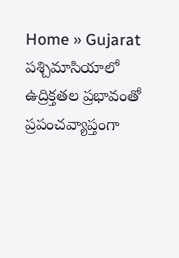Home » Gujarat
పశ్చిమాసియాలో ఉద్రిక్తతల ప్రభావంతో ప్రపంచవ్యాప్తంగా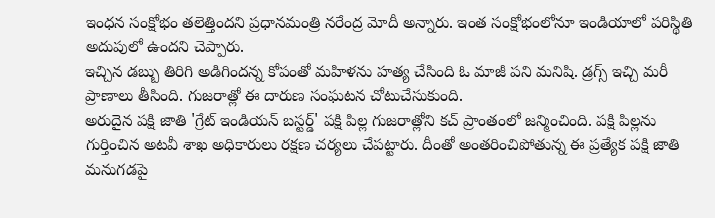ఇంధన సంక్షోభం తలెత్తిందని ప్రధానమంత్రి నరేంద్ర మోదీ అన్నారు. ఇంత సంక్షోభంలోనూ ఇండియాలో పరిస్థితి అదుపులో ఉందని చెప్పారు.
ఇచ్చిన డబ్బు తిరిగి అడిగిందన్న కోపంతో మహిళను హత్య చేసింది ఓ మాజీ పని మనిషి. డ్రగ్స్ ఇచ్చి మరీ ప్రాణాలు తీసింది. గుజరాత్లో ఈ దారుణ సంఘటన చోటుచేసుకుంది.
అరుదైన పక్షి జాతి 'గ్రేట్ ఇండియన్ బస్టర్డ్' పక్షి పిల్ల గుజరాత్లోని కచ్ ప్రాంతంలో జన్మించింది. పక్షి పిల్లను గుర్తించిన అటవీ శాఖ అధికారులు రక్షణ చర్యలు చేపట్టారు. దీంతో అంతరించిపోతున్న ఈ ప్రత్యేక పక్షి జాతి మనుగడపై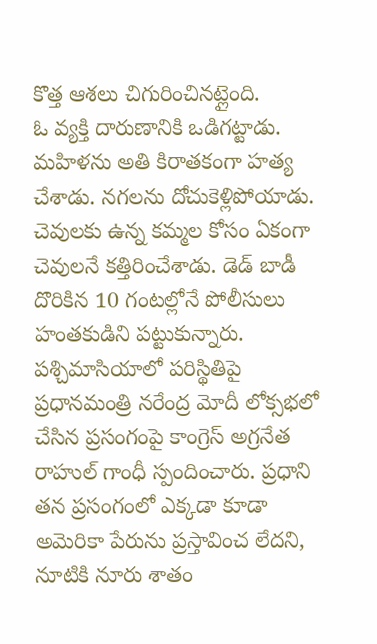కొత్త ఆశలు చిగురించినట్లైంది.
ఓ వ్యక్తి దారుణానికి ఒడిగట్టాడు. మహిళను అతి కిరాతకంగా హత్య చేశాడు. నగలను దోచుకెళ్లిపోయాడు. చెవులకు ఉన్న కమ్మల కోసం ఏకంగా చెవులనే కత్తిరించేశాడు. డెడ్ బాడీ దొరికిన 10 గంటల్లోనే పోలీసులు హంతకుడిని పట్టుకున్నారు.
పశ్చిమాసియాలో పరిస్థితిపై ప్రధానమంత్రి నరేంద్ర మోదీ లోక్సభలో చేసిన ప్రసంగంపై కాంగ్రెస్ అగ్రనేత రాహుల్ గాంధీ స్పందించారు. ప్రధాని తన ప్రసంగంలో ఎక్కడా కూడా అమెరికా పేరును ప్రస్తావించ లేదని, నూటికి నూరు శాతం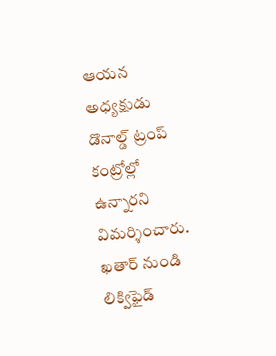ఆయన అధ్యక్షుడు డొనాల్డ్ ట్రంప్ కంట్రోల్లో ఉన్నారని విమర్శించారు.
ఖతార్ నుండి లిక్విఫైడ్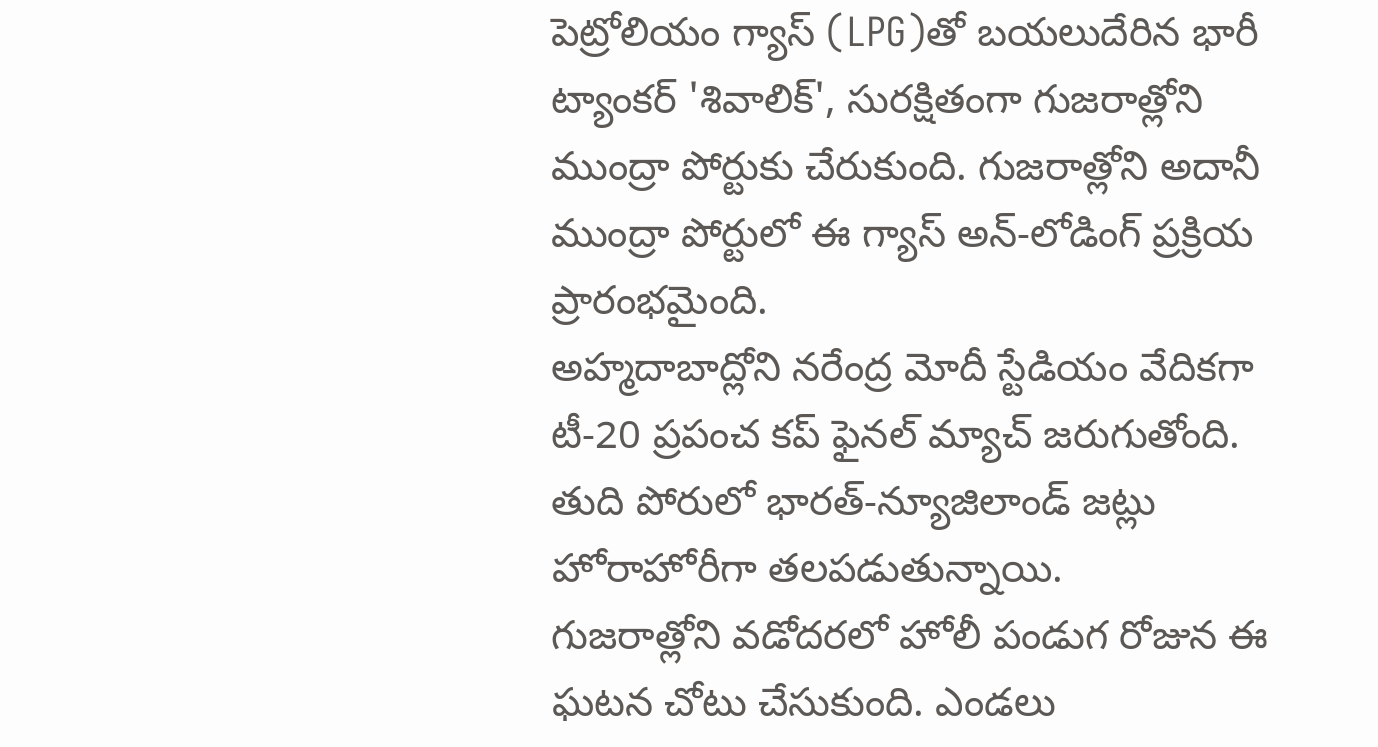పెట్రోలియం గ్యాస్ (LPG)తో బయలుదేరిన భారీ ట్యాంకర్ 'శివాలిక్', సురక్షితంగా గుజరాత్లోని ముంద్రా పోర్టుకు చేరుకుంది. గుజరాత్లోని అదానీ ముంద్రా పోర్టులో ఈ గ్యాస్ అన్-లోడింగ్ ప్రక్రియ ప్రారంభమైంది.
అహ్మదాబాద్లోని నరేంద్ర మోదీ స్టేడియం వేదికగా టీ-20 ప్రపంచ కప్ ఫైనల్ మ్యాచ్ జరుగుతోంది. తుది పోరులో భారత్-న్యూజిలాండ్ జట్లు హోరాహోరీగా తలపడుతున్నాయి.
గుజరాత్లోని వడోదరలో హోలీ పండుగ రోజున ఈ ఘటన చోటు చేసుకుంది. ఎండలు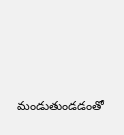మండుతుండడంతో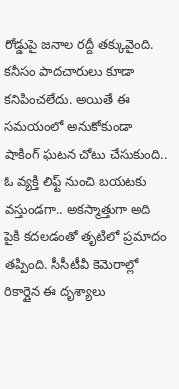రోడ్డుపై జనాల రద్దీ తక్కువైంది. కనీసం పాదచారులు కూడా కనిపించలేదు. అయితే ఈ సమయంలో అనుకోకుండా షాకింగ్ ఘటన చోటు చేసుకుంది..
ఓ వ్యక్తి లిఫ్ట్ నుంచి బయటకు వస్తుండగా.. అకస్మాత్తుగా అది పైకి కదలడంతో తృటిలో ప్రమాదం తప్పింది. సీసీటీవీ కెమెరాల్లో రికార్డైన ఈ దృశ్యాలు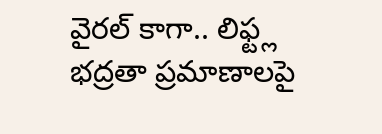వైరల్ కాగా.. లిఫ్ట్ల భద్రతా ప్రమాణాలపై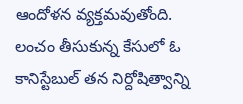ఆందోళన వ్యక్తమవుతోంది.
లంచం తీసుకున్న కేసులో ఓ కానిస్టేబుల్ తన నిర్దోషిత్వాన్ని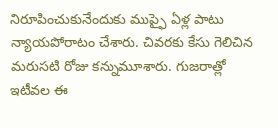నిరూపించుకునేందుకు ముప్ఫై ఏళ్ల పాటు న్యాయపోరాటం చేశారు. చివరకు కేసు గెలిచిన మరుసటి రోజు కన్నుమూశారు. గుజరాత్లో ఇటీవల ఈ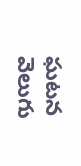ఘటన వెలుగు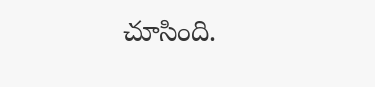చూసింది.